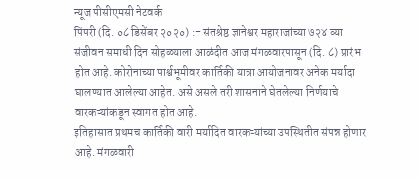न्यूज पीसीएमसी नेटवर्क
पिंपरी (दि. ०८ डिसेंबर २०२०) :- संतश्रेष्ठ ज्ञानेश्वर महाराजांच्या ७२४ व्या संजीवन समाधी दिन सोहळ्याला आळंदीत आज मंगळवारपासून (दि. ८) प्रारंभ होत आहे. कोरोनाच्या पार्श्वभूमीवर कार्तिकी यात्रा आयोजनावर अनेक मर्यादा घालण्यात आलेल्या आहेत. असे असले तरी शासनाने घेतलेल्या निर्णयाचे वारकऱ्यांकडून स्वागत होत आहे.
इतिहासात प्रथमच कार्तिकी वारी मर्यादित वारकऱ्यांच्या उपस्थितीत संपन्न होणार आहे. मंगळवारी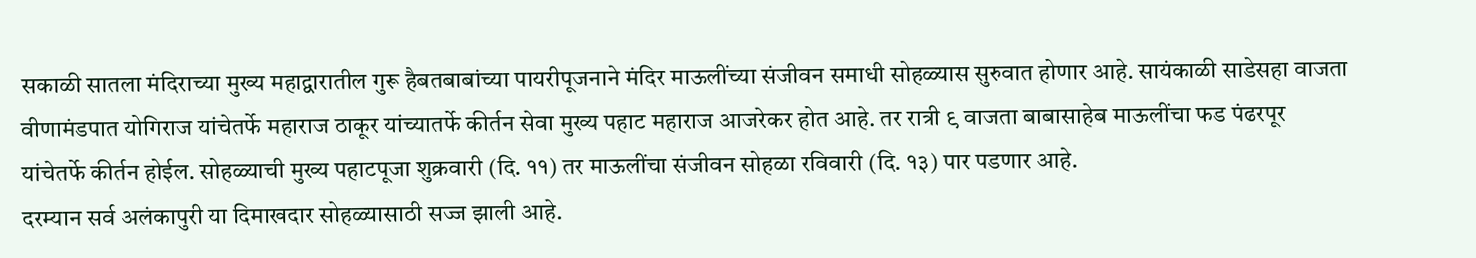सकाळी सातला मंदिराच्या मुख्य महाद्वारातील गुरू हैबतबाबांच्या पायरीपूजनाने मंदिर माऊलींच्या संजीवन समाधी सोहळ्यास सुरुवात होणार आहे. सायंकाळी साडेसहा वाजता वीणामंडपात योगिराज यांचेतर्फे महाराज ठाकूर यांच्यातर्फे कीर्तन सेवा मुख्य पहाट महाराज आजरेकर होत आहे. तर रात्री ९ वाजता बाबासाहेब माऊलींचा फड पंढरपूर यांचेतर्फे कीर्तन होईल. सोहळ्याची मुख्य पहाटपूजा शुक्रवारी (दि. ११) तर माऊलींचा संजीवन सोहळा रविवारी (दि. १३) पार पडणार आहे.
दरम्यान सर्व अलंकापुरी या दिमाखदार सोहळ्यासाठी सज्ज झाली आहे.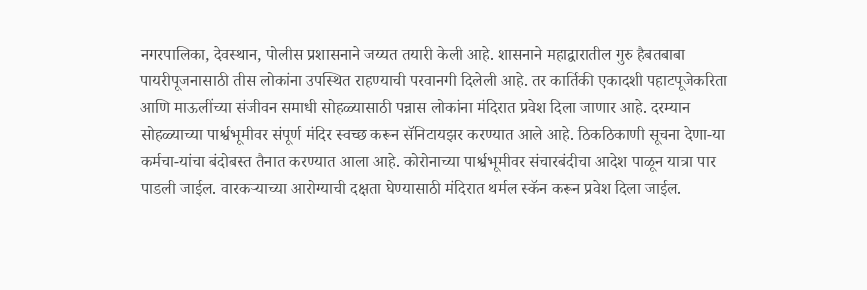नगरपालिका, देवस्थान, पोलीस प्रशासनाने जय्यत तयारी केली आहे. शासनाने महाद्वारातील गुरु हैबतबाबा पायरीपूजनासाठी तीस लोकांना उपस्थित राहण्याची परवानगी दिलेली आहे. तर कार्तिकी एकादशी पहाटपूजेकरिता आणि माऊलींच्या संजीवन समाधी सोहळ्यासाठी पन्नास लोकांना मंदिरात प्रवेश दिला जाणार आहे. दरम्यान सोहळ्याच्या पार्श्वभूमीवर संपूर्ण मंदिर स्वच्छ करून सॅनिटायझर करण्यात आले आहे. ठिकठिकाणी सूचना देणा-या कर्मचा-यांचा बंदोबस्त तैनात करण्यात आला आहे. कोरोनाच्या पार्श्वभूमीवर संचारबंदीचा आदेश पाळून यात्रा पार पाडली जाईल. वारकऱ्याच्या आरोग्याची दक्षता घेण्यासाठी मंदिरात थर्मल स्कॅन करून प्रवेश दिला जाईल.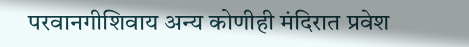परवानगीशिवाय अन्य कोणीही मंदिरात प्रवेश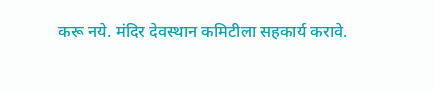करू नये. मंदिर देवस्थान कमिटीला सहकार्य करावे.